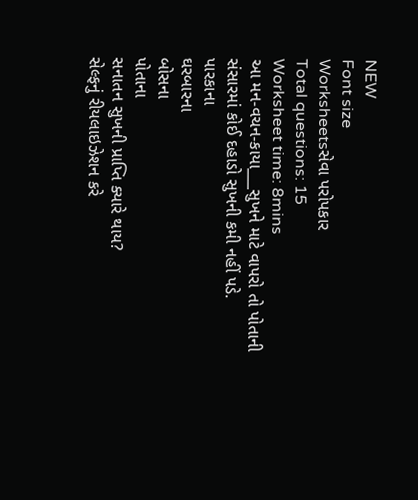NEW
Font size
Worksheetsસેવા પરોપકાર
Total questions: 15
Worksheet time: 8mins
આ મન-વચન-કાયા___સુખને માટે વાપરો તો પોતાની સંસારમાં કોઈ દહાડો સુખની કમી નહીં પડે.
પારકાના
ઘરબારના
બોસના
પોતાના
સનાતન સુખની પ્રાપ્તિ ક્યારે થાય?
સેલ્ફનું રીયલાઇઝેશન કરે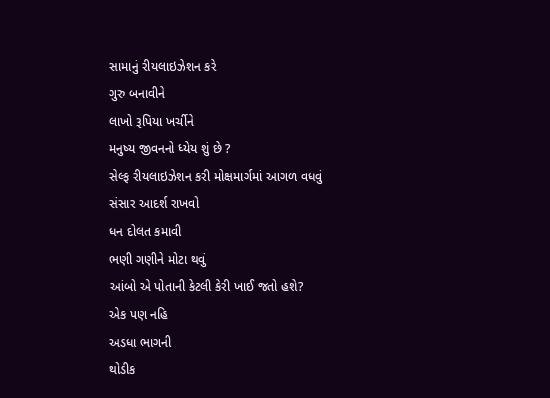સામાનું રીયલાઇઝેશન કરે
ગુરુ બનાવીને
લાખો રૂપિયા ખર્ચીને
મનુષ્ય જીવનનો ધ્યેય શું છે ?
સેલ્ફ રીયલાઇઝેશન કરી મોક્ષમાર્ગમાં આગળ વધવું
સંસાર આદર્શ રાખવો
ધન દોલત કમાવી
ભણી ગણીને મોટા થવું
આંબો એ પોતાની કેટલી કેરી ખાઈ જતો હશે?
એક પણ નહિ
અડધા ભાગની
થોડીક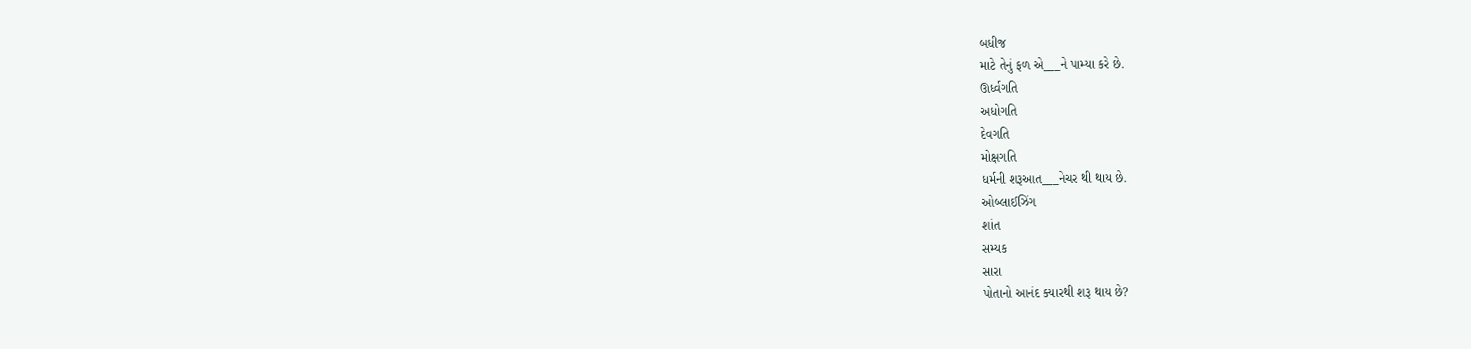બધીજ
માટે તેનું ફળ એ___ને પામ્યા કરે છે.
ઊર્ધ્વગતિ
અધોગતિ
દેવગતિ
મોક્ષગતિ
ધર્મની શરૂઆત___નેચર થી થાય છે.
ઓબ્લાઈઝિંગ
શાંત
સમ્યક
સારા
પોતાનો આનંદ ક્યારથી શરૂ થાય છે?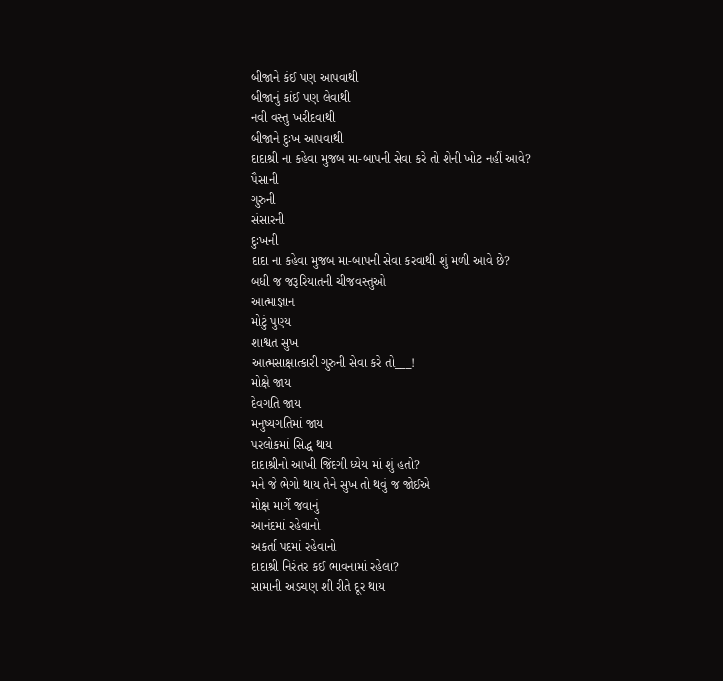બીજાને કંઈ પણ આપવાથી
બીજાનું કાંઈ પણ લેવાથી
નવી વસ્તુ ખરીદવાથી
બીજાને દુઃખ આપવાથી
દાદાશ્રી ના કહેવા મુજબ મા-બાપની સેવા કરે તો શેની ખોટ નહીં આવે?
પૈસાની
ગુરુની
સંસારની
દુઃખની
દાદા ના કહેવા મુજબ મા-બાપની સેવા કરવાથી શું મળી આવે છે?
બધી જ જરૂરિયાતની ચીજવસ્તુઓ
આત્માજ્ઞાન
મોટું પુણ્ય
શાશ્વત સુખ
આત્મસાક્ષાત્કારી ગુરુની સેવા કરે તો___!
મોક્ષે જાય
દેવગતિ જાય
મનુષ્યગતિમાં જાય
પરલોકમાં સિદ્ધ થાય
દાદાશ્રીનો આખી જિંદગી ધ્યેય માં શું હતો?
મને જે ભેગો થાય તેને સુખ તો થવું જ જોઈએ
મોક્ષ માર્ગે જવાનું
આનંદમાં રહેવાનો
અકર્તા પદમાં રહેવાનો
દાદાશ્રી નિરંતર કઈ ભાવનામાં રહેલા?
સામાની અડચણ શી રીતે દૂર થાય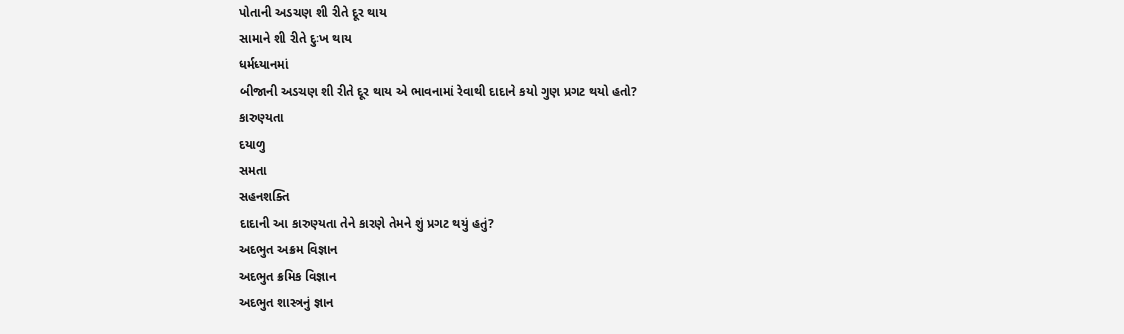પોતાની અડચણ શી રીતે દૂર થાય
સામાને શી રીતે દુઃખ થાય
ધર્મધ્યાનમાં
બીજાની અડચણ શી રીતે દૂર થાય એ ભાવનામાં રેવાથી દાદાને કયો ગુણ પ્રગટ થયો હતો?
કારુણ્યતા
દયાળુ
સમતા
સહનશક્તિ
દાદાની આ કારુણ્યતા તેને કારણે તેમને શું પ્રગટ થયું હતું?
અદભુત અક્રમ વિજ્ઞાન
અદભુત ક્રમિક વિજ્ઞાન
અદભુત શાસ્ત્રનું જ્ઞાન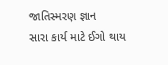જાતિસ્મરણ જ્ઞાન
સારા કાર્ય માટે ઈગો થાય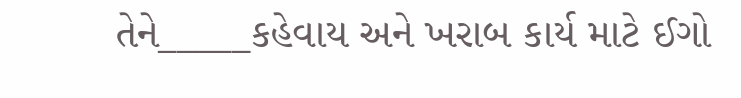તેને_____કહેવાય અને ખરાબ કાર્ય માટે ઈગો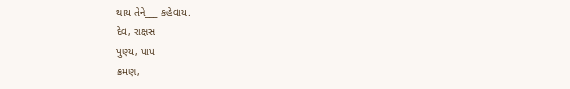થાય તેને___ કહેવાય.
દેવ, રાક્ષસ
પુણ્ય, પાપ
ક્રમણ,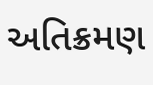અતિક્રમણ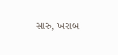સારુ, ખરાબ